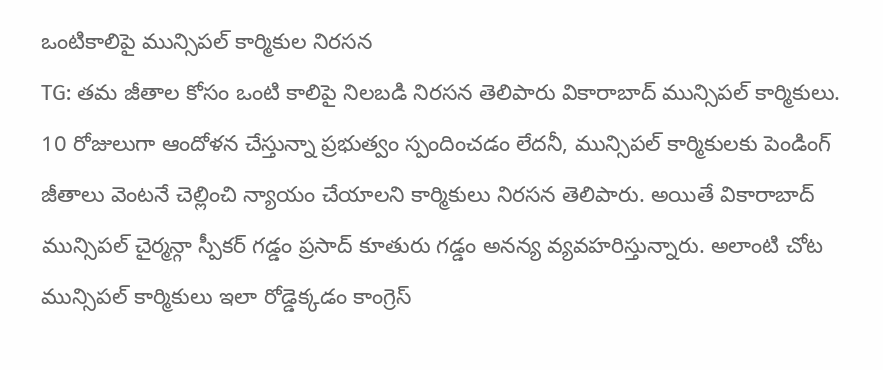ఒంటికాలిపై మున్సిపల్ కార్మికుల నిరసన
TG: తమ జీతాల కోసం ఒంటి కాలిపై నిలబడి నిరసన తెలిపారు వికారాబాద్ మున్సిపల్ కార్మికులు. 10 రోజులుగా ఆందోళన చేస్తున్నా ప్రభుత్వం స్పందించడం లేదనీ, మున్సిపల్ కార్మికులకు పెండింగ్ జీతాలు వెంటనే చెల్లించి న్యాయం చేయాలని కార్మికులు నిరసన తెలిపారు. అయితే వికారాబాద్ మున్సిపల్ చైర్మన్గా స్పీకర్ గడ్డం ప్రసాద్ కూతురు గడ్డం అనన్య వ్యవహరిస్తున్నారు. అలాంటి చోట మున్సిపల్ కార్మికులు ఇలా రోడ్డెక్కడం కాంగ్రెస్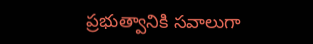ప్రభుత్వానికి సవాలుగా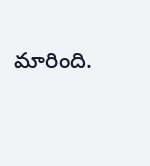మారింది.